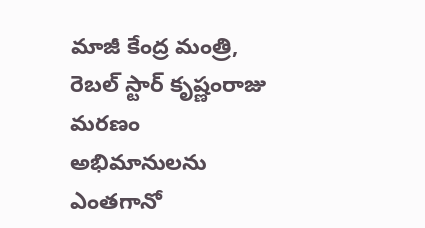మాజీ కేంద్ర మంత్రి, రెబల్ స్టార్ కృష్ణంరాజు మరణం అభిమానులను ఎంతగానో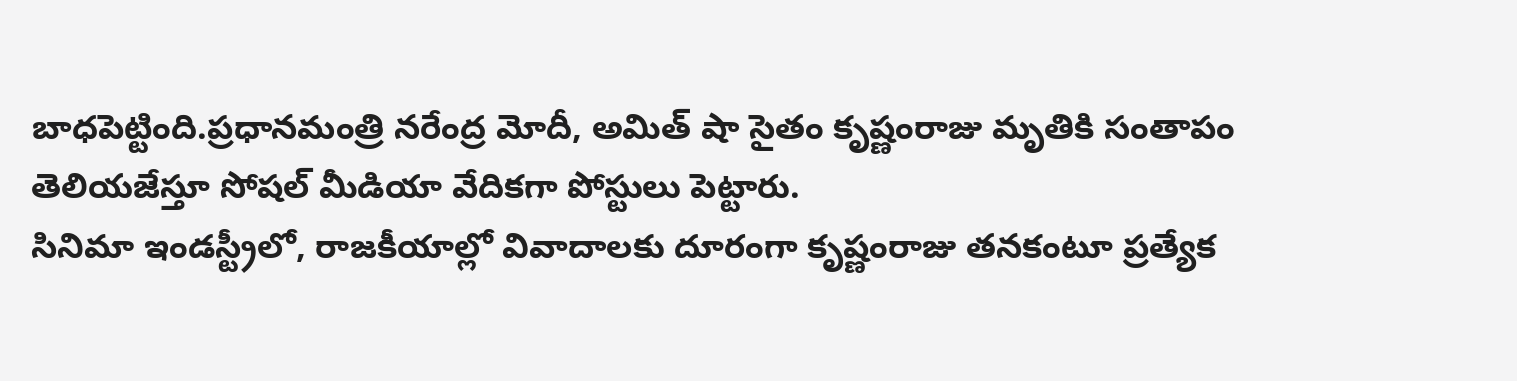బాధపెట్టింది.ప్రధానమంత్రి నరేంద్ర మోదీ, అమిత్ షా సైతం కృష్ణంరాజు మృతికి సంతాపం తెలియజేస్తూ సోషల్ మీడియా వేదికగా పోస్టులు పెట్టారు.
సినిమా ఇండస్ట్రీలో, రాజకీయాల్లో వివాదాలకు దూరంగా కృష్ణంరాజు తనకంటూ ప్రత్యేక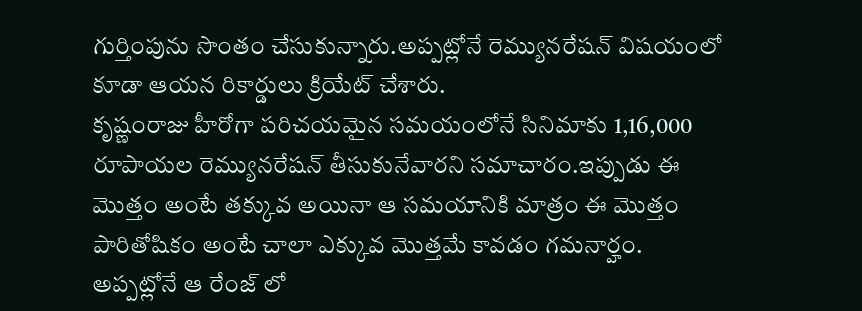గుర్తింపును సొంతం చేసుకున్నారు.అప్పట్లోనే రెమ్యునరేషన్ విషయంలో కూడా ఆయన రికార్డులు క్రియేట్ చేశారు.
కృష్ణంరాజు హీరోగా పరిచయమైన సమయంలోనే సినిమాకు 1,16,000 రూపాయల రెమ్యునరేషన్ తీసుకునేవారని సమాచారం.ఇప్పుడు ఈ మొత్తం అంటే తక్కువ అయినా ఆ సమయానికి మాత్రం ఈ మొత్తం పారితోషికం అంటే చాలా ఎక్కువ మొత్తమే కావడం గమనార్హం.
అప్పట్లోనే ఆ రేంజ్ లో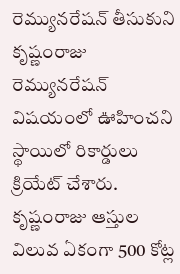రెమ్యునరేషన్ తీసుకుని కృష్ణంరాజు రెమ్యునరేషన్ విషయంలో ఊహించని స్థాయిలో రికార్డులు క్రియేట్ చేశారు.
కృష్ణంరాజు ఆస్తుల విలువ ఏకంగా 500 కోట్ల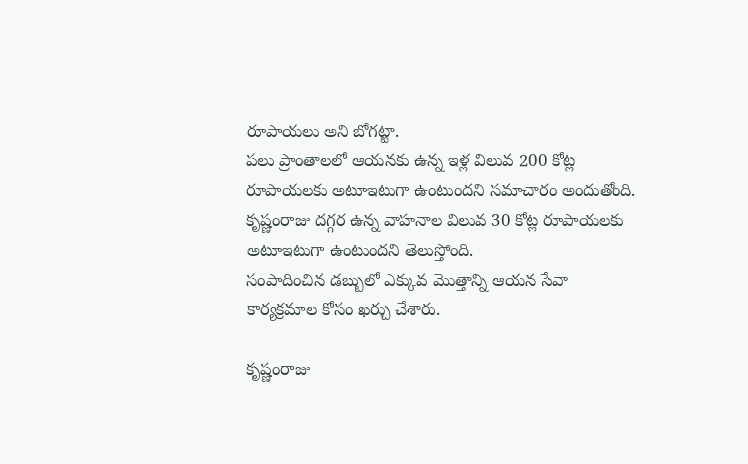రూపాయలు అని బోగట్టా.
పలు ప్రాంతాలలో ఆయనకు ఉన్న ఇళ్ల విలువ 200 కోట్ల రూపాయలకు అటూఇటుగా ఉంటుందని సమాచారం అందుతోంది. కృష్ణంరాజు దగ్గర ఉన్న వాహనాల విలువ 30 కోట్ల రూపాయలకు అటూఇటుగా ఉంటుందని తెలుస్తోంది.
సంపాదించిన డబ్బులో ఎక్కువ మొత్తాన్ని ఆయన సేవా కార్యక్రమాల కోసం ఖర్చు చేశారు.

కృష్ణంరాజు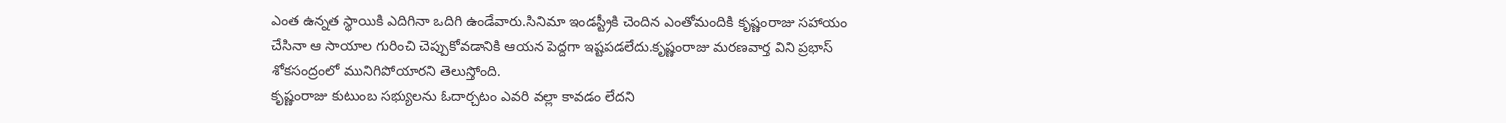ఎంత ఉన్నత స్థాయికి ఎదిగినా ఒదిగి ఉండేవారు.సినిమా ఇండస్ట్రీకి చెందిన ఎంతోమందికి కృష్ణంరాజు సహాయం చేసినా ఆ సాయాల గురించి చెప్పుకోవడానికి ఆయన పెద్దగా ఇష్టపడలేదు.కృష్ణంరాజు మరణవార్త విని ప్రభాస్ శోకసంద్రంలో మునిగిపోయారని తెలుస్తోంది.
కృష్ణంరాజు కుటుంబ సభ్యులను ఓదార్చటం ఎవరి వల్లా కావడం లేదని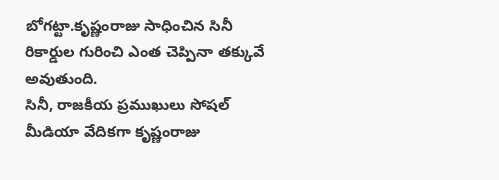బోగట్టా.కృష్ణంరాజు సాధించిన సినీ రికార్డుల గురించి ఎంత చెప్పినా తక్కువే అవుతుంది.
సినీ, రాజకీయ ప్రముఖులు సోషల్ మీడియా వేదికగా కృష్ణంరాజు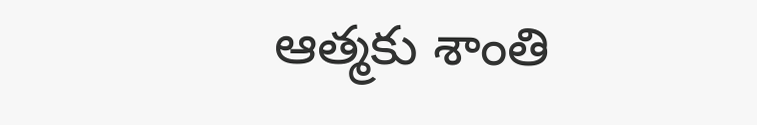ఆత్మకు శాంతి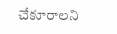చేకూరాలని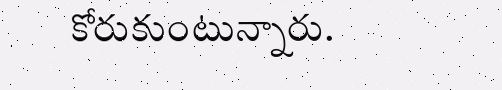కోరుకుంటున్నారు.